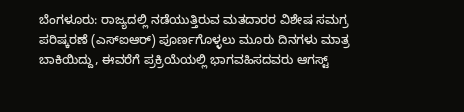ಬೆಂಗಳೂರು: ರಾಜ್ಯದಲ್ಲಿ ನಡೆಯುತ್ತಿರುವ ಮತದಾರರ ವಿಶೇಷ ಸಮಗ್ರ ಪರಿಷ್ಕರಣೆ (ಎಸ್ಐಆರ್) ಪೂರ್ಣಗೊಳ್ಳಲು ಮೂರು ದಿನಗಳು ಮಾತ್ರ ಬಾಕಿಯಿದ್ದು, ಈವರೆಗೆ ಪ್ರಕ್ರಿಯೆಯಲ್ಲಿ ಭಾಗವಹಿಸದವರು ಆಗಸ್ಟ್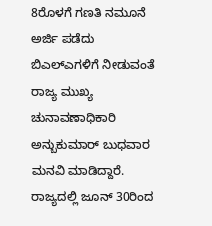8ರೊಳಗೆ ಗಣತಿ ನಮೂನೆ ಅರ್ಜಿ ಪಡೆದು ಬಿಎಲ್ಎಗಳಿಗೆ ನೀಡುವಂತೆ ರಾಜ್ಯ ಮುಖ್ಯ ಚುನಾವಣಾಧಿಕಾರಿ ಅನ್ಬುಕುಮಾರ್ ಬುಧವಾರ ಮನವಿ ಮಾಡಿದ್ದಾರೆ.
ರಾಜ್ಯದಲ್ಲಿ ಜೂನ್ 30ರಿಂದ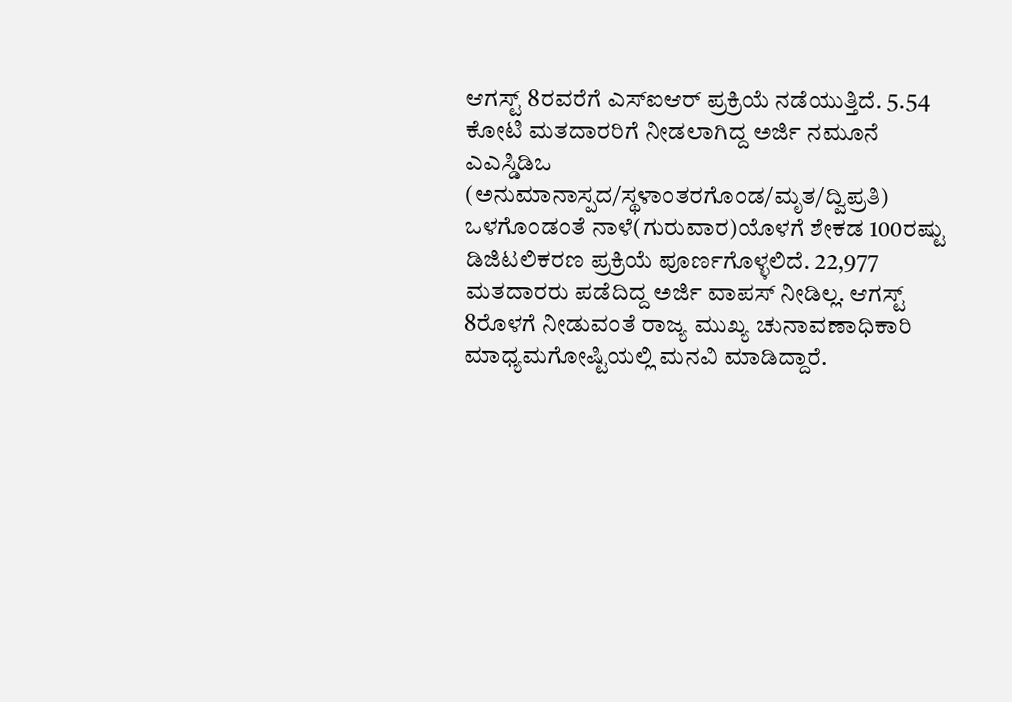ಆಗಸ್ಟ್ 8ರವರೆಗೆ ಎಸ್ಐಆರ್ ಪ್ರಕ್ರಿಯೆ ನಡೆಯುತ್ತಿದೆ. 5.54 ಕೋಟಿ ಮತದಾರರಿಗೆ ನೀಡಲಾಗಿದ್ದ ಅರ್ಜಿ ನಮೂನೆ ಎಎಸ್ಡಿಡಿಒ (ಅನುಮಾನಾಸ್ಪದ/ಸ್ಥಳಾಂತರಗೊಂಡ/ಮೃತ/ದ್ವಿಪ್ರತಿ) ಒಳಗೊಂಡಂತೆ ನಾಳೆ(ಗುರುವಾರ)ಯೊಳಗೆ ಶೇಕಡ 100ರಷ್ಟು ಡಿಜಿಟಲಿಕರಣ ಪ್ರಕ್ರಿಯೆ ಪೂರ್ಣಗೊಳ್ಳಲಿದೆ. 22,977 ಮತದಾರರು ಪಡೆದಿದ್ದ ಅರ್ಜಿ ವಾಪಸ್ ನೀಡಿಲ್ಲ. ಆಗಸ್ಟ್ 8ರೊಳಗೆ ನೀಡುವಂತೆ ರಾಜ್ಯ ಮುಖ್ಯ ಚುನಾವಣಾಧಿಕಾರಿ ಮಾಧ್ಯಮಗೋಷ್ಟಿಯಲ್ಲಿ ಮನವಿ ಮಾಡಿದ್ದಾರೆ.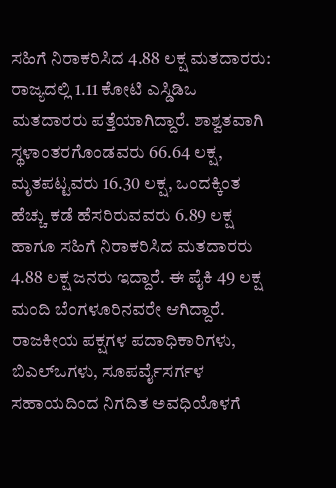ಸಹಿಗೆ ನಿರಾಕರಿಸಿದ 4.88 ಲಕ್ಷ ಮತದಾರರು: ರಾಜ್ಯದಲ್ಲಿ 1.11 ಕೋಟಿ ಎಸ್ಡಿಡಿಒ ಮತದಾರರು ಪತ್ತೆಯಾಗಿದ್ದಾರೆ. ಶಾಶ್ವತವಾಗಿ ಸ್ಥಳಾಂತರಗೊಂಡವರು 66.64 ಲಕ್ಷ, ಮೃತಪಟ್ಟವರು 16.30 ಲಕ್ಷ, ಒಂದಕ್ಕಿಂತ ಹೆಚ್ಚು ಕಡೆ ಹೆಸರಿರುವವರು 6.89 ಲಕ್ಷ ಹಾಗೂ ಸಹಿಗೆ ನಿರಾಕರಿಸಿದ ಮತದಾರರು 4.88 ಲಕ್ಷ ಜನರು ಇದ್ದಾರೆ. ಈ ಪೈಕಿ 49 ಲಕ್ಷ ಮಂದಿ ಬೆಂಗಳೂರಿನವರೇ ಆಗಿದ್ದಾರೆ. ರಾಜಕೀಯ ಪಕ್ಷಗಳ ಪದಾಧಿಕಾರಿಗಳು, ಬಿಎಲ್ಒಗಳು, ಸೂಪರ್ವೈಸರ್ಗಳ ಸಹಾಯದಿಂದ ನಿಗದಿತ ಅವಧಿಯೊಳಗೆ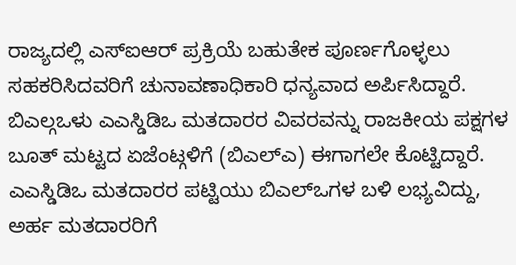ರಾಜ್ಯದಲ್ಲಿ ಎಸ್ಐಆರ್ ಪ್ರಕ್ರಿಯೆ ಬಹುತೇಕ ಪೂರ್ಣಗೊಳ್ಳಲು ಸಹಕರಿಸಿದವರಿಗೆ ಚುನಾವಣಾಧಿಕಾರಿ ಧನ್ಯವಾದ ಅರ್ಪಿಸಿದ್ದಾರೆ.
ಬಿಎಲ್ಗಒಳು ಎಎಸ್ಡಿಡಿಒ ಮತದಾರರ ವಿವರವನ್ನು ರಾಜಕೀಯ ಪಕ್ಷಗಳ ಬೂತ್ ಮಟ್ಟದ ಏಜೆಂಟ್ಗಳಿಗೆ (ಬಿಎಲ್ಎ) ಈಗಾಗಲೇ ಕೊಟ್ಟಿದ್ದಾರೆ. ಎಎಸ್ಡಿಡಿಒ ಮತದಾರರ ಪಟ್ಟಿಯು ಬಿಎಲ್ಒಗಳ ಬಳಿ ಲಭ್ಯವಿದ್ದು, ಅರ್ಹ ಮತದಾರರಿಗೆ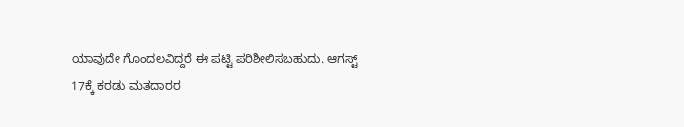ಯಾವುದೇ ಗೊಂದಲವಿದ್ದರೆ ಈ ಪಟ್ಟಿ ಪರಿಶೀಲಿಸಬಹುದು. ಆಗಸ್ಟ್ 17ಕ್ಕೆ ಕರಡು ಮತದಾರರ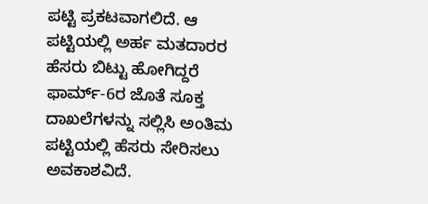ಪಟ್ಟಿ ಪ್ರಕಟವಾಗಲಿದೆ. ಆ ಪಟ್ಟಿಯಲ್ಲಿ ಅರ್ಹ ಮತದಾರರ ಹೆಸರು ಬಿಟ್ಟು ಹೋಗಿದ್ದರೆ ಫಾರ್ಮ್-6ರ ಜೊತೆ ಸೂಕ್ತ ದಾಖಲೆಗಳನ್ನು ಸಲ್ಲಿಸಿ ಅಂತಿಮ ಪಟ್ಟಿಯಲ್ಲಿ ಹೆಸರು ಸೇರಿಸಲು ಅವಕಾಶವಿದೆ.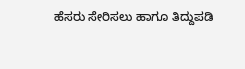ಹೆಸರು ಸೇರಿಸಲು ಹಾಗೂ ತಿದ್ದುಪಡಿ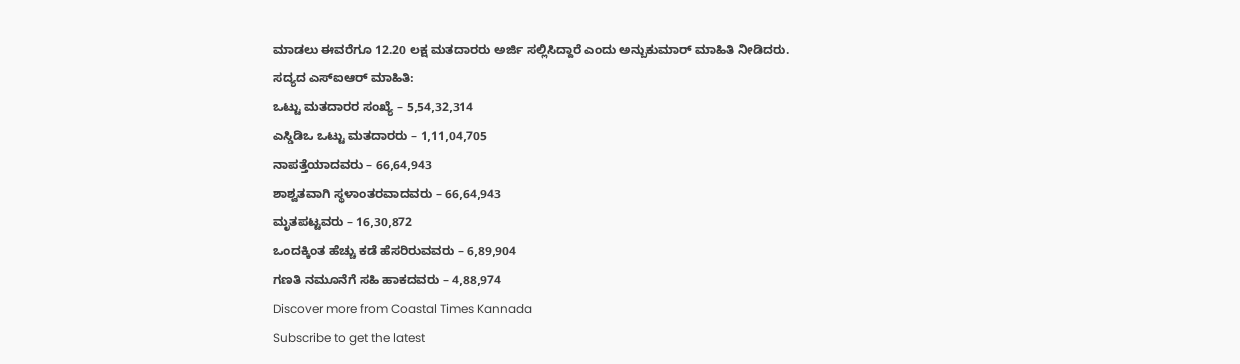ಮಾಡಲು ಈವರೆಗೂ 12.20 ಲಕ್ಷ ಮತದಾರರು ಅರ್ಜಿ ಸಲ್ಲಿಸಿದ್ದಾರೆ ಎಂದು ಅನ್ಬುಕುಮಾರ್ ಮಾಹಿತಿ ನೀಡಿದರು.
ಸದ್ಯದ ಎಸ್ಐಆರ್ ಮಾಹಿತಿ:
ಒಟ್ಟು ಮತದಾರರ ಸಂಖ್ಯೆ – 5,54,32,314
ಎಸ್ಡಿಡಿಒ ಒಟ್ಟು ಮತದಾರರು – 1,11,04,705
ನಾಪತ್ತೆಯಾದವರು – 66,64,943
ಶಾಶ್ವತವಾಗಿ ಸ್ಥಳಾಂತರವಾದವರು – 66,64,943
ಮೃತಪಟ್ಟವರು – 16,30,872
ಒಂದಕ್ಕಿಂತ ಹೆಚ್ಚು ಕಡೆ ಹೆಸರಿರುವವರು – 6,89,904
ಗಣತಿ ನಮೂನೆಗೆ ಸಹಿ ಹಾಕದವರು – 4,88,974
Discover more from Coastal Times Kannada
Subscribe to get the latest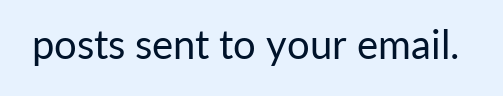posts sent to your email.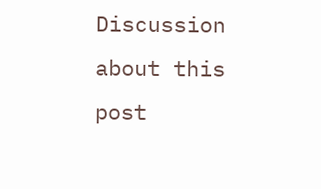Discussion about this post